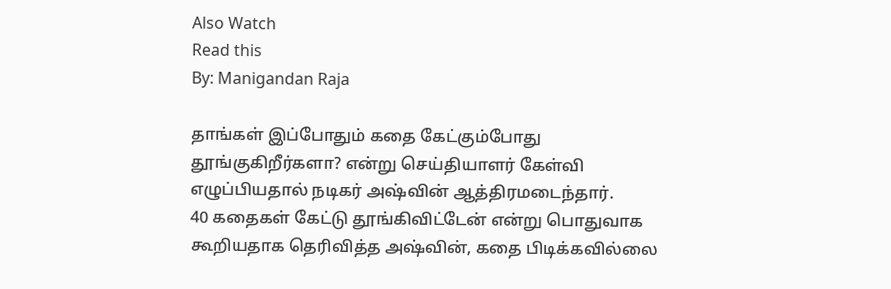Also Watch
Read this
By: Manigandan Raja

தாங்கள் இப்போதும் கதை கேட்கும்போது தூங்குகிறீர்களா? என்று செய்தியாளர் கேள்வி எழுப்பியதால் நடிகர் அஷ்வின் ஆத்திரமடைந்தார்.
40 கதைகள் கேட்டு தூங்கிவிட்டேன் என்று பொதுவாக கூறியதாக தெரிவித்த அஷ்வின், கதை பிடிக்கவில்லை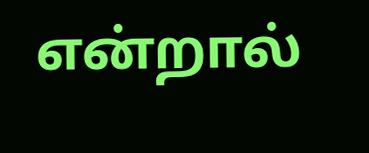என்றால்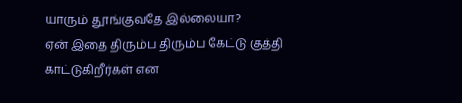யாரும் தூங்குவதே இல்லையா?
ஏன் இதை திரும்ப திரும்ப கேட்டு குத்தி காட்டுகிறீர்கள் என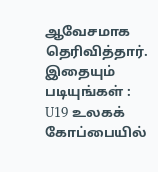ஆவேசமாக தெரிவித்தார்.
இதையும் படியுங்கள் : U19 உலகக் கோப்பையில்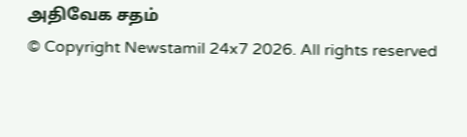அதிவேக சதம்
© Copyright Newstamil 24x7 2026. All rights reserved